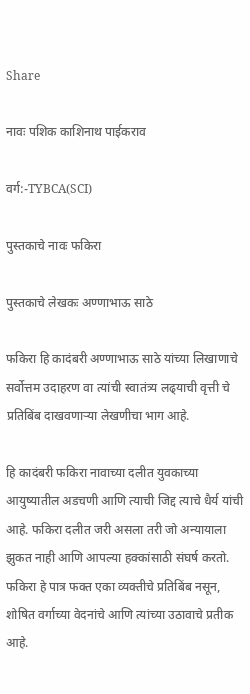Share

नावः पशिक काशिनाथ पाईकराव

वर्ग:-TYBCA(SCI)

पुस्तकाचे नावः फकिरा

पुस्तकाचे लेखकः अण्णाभाऊ साठे

फकिरा हि कादंबरी अण्णाभाऊ साठे यांच्या लिखाणाचे सर्वोत्तम उदाहरण वा त्यांची स्वातंत्र्य लढ्‌याची वृत्ती चे प्रतिबिंब दाखवणाऱ्या लेखणीचा भाग आहे.

हि कादंबरी फकिरा नावाच्या दलीत युवकाच्या आयुष्यातील अडचणी आणि त्याची जि‌द्द त्याचे धैर्य यांची आहे. फकिरा दलीत जरी असला तरी जो अन्यायाला झुकत नाही आणि आपल्या हक्कांसाठी संघर्ष करतो. फकिरा हे पात्र फक्त एका व्यक्तीचे प्रतिबिंब नसून, शोषित वर्गाच्या वेदनांचे आणि त्यांच्या उठावाचे प्रतीक आहे.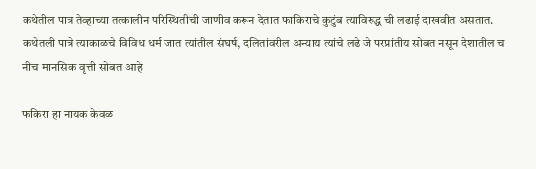कथेतील पात्र तेव्हाच्या तत्कालीन परिस्थितीची जाणीव करून देतात फाकिराचे कुटुंब त्याविरुद्ध ची लढाई दाखवीत असतात. कथेतली पात्रे त्याकाळचे विविध धर्म जात त्यांतील संघर्ष, दलितांवरील अन्याय त्यांचे लढे जे परप्रांतीय सोबत नसून देशातील च नीच मानसिक वृत्ती सोबत आहे

फकिरा हा नायक केवळ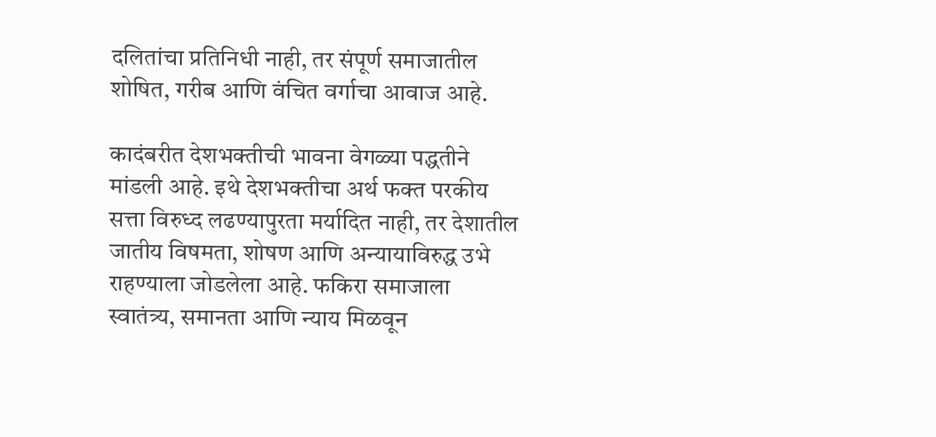दलितांचा प्रतिनिधी नाही, तर संपूर्ण समाजातील शोषित, गरीब आणि वंचित वर्गाचा आवाज आहे.

कादंबरीत देशभक्तीची भावना वेगळ्या पद्धतीने मांडली आहे. इथे देशभक्तीचा अर्थ फक्त परकीय सत्ता विरुध्द लढण्यापुरता मर्यादित नाही, तर देशातील जातीय विषमता, शोषण आणि अन्यायाविरु‌द्ध उभे राहण्याला जोडलेला आहे. फकिरा समाजाला स्वातंत्र्य, समानता आणि न्याय मिळवून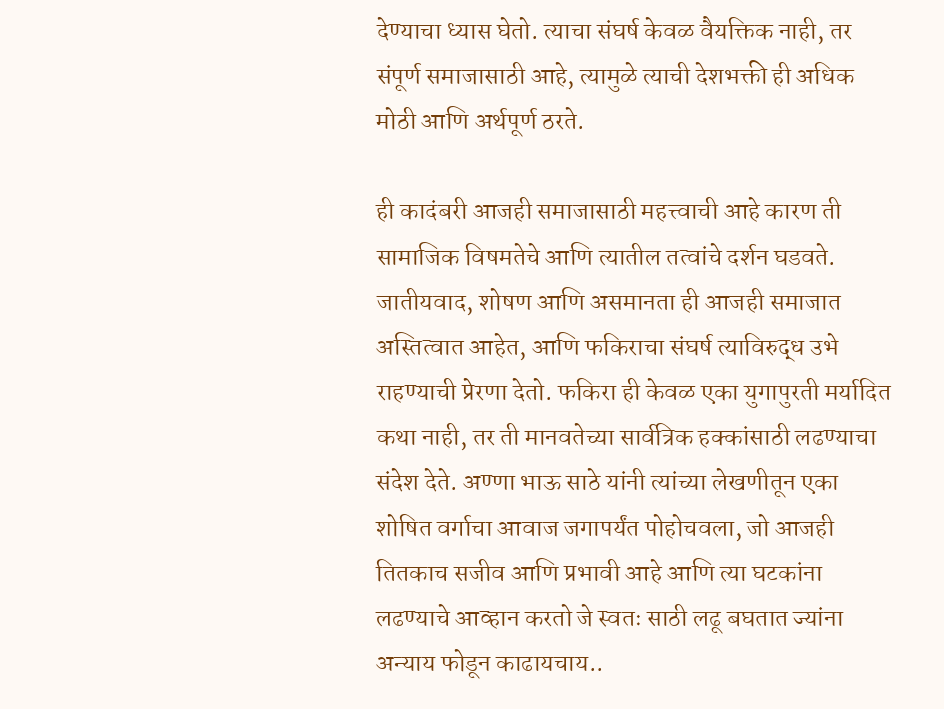देण्याचा ध्यास घेतो. त्याचा संघर्ष केवळ वैयक्तिक नाही, तर संपूर्ण समाजासाठी आहे, त्यामुळे त्याची देशभक्ती ही अधिक मोठी आणि अर्थपूर्ण ठरते.

ही कादंबरी आजही समाजासाठी महत्त्वाची आहे कारण ती सामाजिक विषमतेचे आणि त्यातील तत्वांचे दर्शन घडवते. जातीयवाद, शोषण आणि असमानता ही आजही समाजात अस्तित्वात आहेत, आणि फकिराचा संघर्ष त्याविरुद्ध उभे राहण्याची प्रेरणा देतो. फकिरा ही केवळ एका युगापुरती मर्यादित कथा नाही, तर ती मानवतेच्या सार्वत्रिक हक्कांसाठी लढण्याचा संदेश देते. अण्णा भाऊ साठे यांनी त्यांच्या लेखणीतून एका शोषित वर्गाचा आवाज जगापर्यंत पोहोचवला, जो आजही तितकाच सजीव आणि प्रभावी आहे आणि त्या घटकांना लढण्याचे आव्हान करतो जे स्वतः साठी लढू बघतात ज्यांना अन्याय फोडून काढायचाय..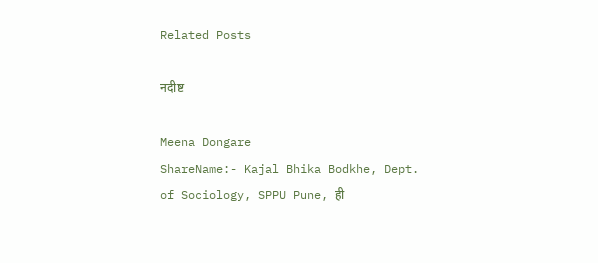Related Posts

नदीष्ट

Meena Dongare
ShareName:- Kajal Bhika Bodkhe, Dept. of Sociology, SPPU Pune, ही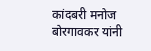कांदबरी मनोज बोरगावकर यांनी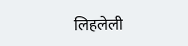लिहलेली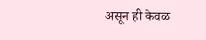असून ही केवळ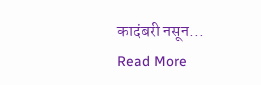कादंबरी नसून...
Read More